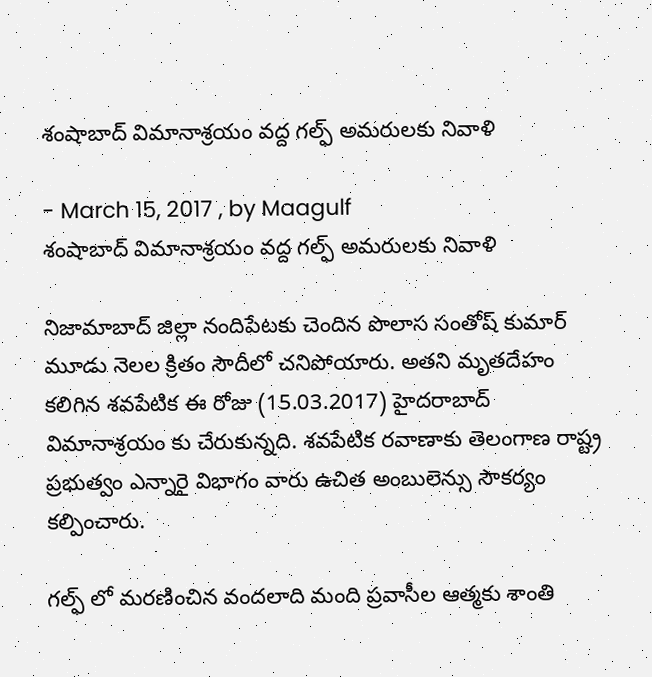శంషాబాద్ విమానాశ్రయం వద్ద గల్ఫ్ అమరులకు నివాళి

- March 15, 2017 , by Maagulf
శంషాబాద్ విమానాశ్రయం వద్ద గల్ఫ్ అమరులకు నివాళి

నిజామాబాద్ జిల్లా నందిపేటకు చెందిన పొలాస సంతోష్ కుమార్ మూడు నెలల క్రితం సౌదీలో చనిపోయారు. అతని మృతదేహం కలిగిన శవపేటిక ఈ రోజు (15.03.2017) హైదరాబాద్ విమానాశ్రయం కు చేరుకున్నది. శవపేటిక రవాణాకు తెలంగాణ రాష్ట్ర ప్రభుత్వం ఎన్నారై విభాగం వారు ఉచిత అంబులెన్సు సౌకర్యం కల్పించారు.

గల్ఫ్ లో మరణించిన వందలాది మంది ప్రవాసీల ఆత్మకు శాంతి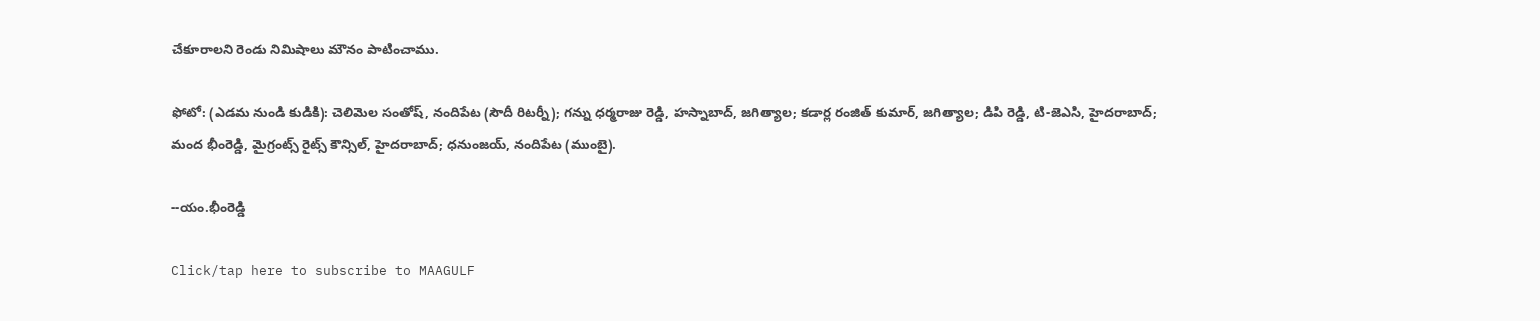చేకూరాలని రెండు నిమిషాలు మౌనం పాటించాము.

ఫోటో: (ఎడమ నుండి కుడికి): చెలిమెల సంతోష్, నందిపేట (సౌదీ రిటర్నీ); గన్ను ధర్మరాజు రెడ్డి, హస్నాబాద్, జగిత్యాల; కడార్ల రంజిత్ కుమార్, జగిత్యాల; డిపి రెడ్డి, టి-జెఎసి, హైదరాబాద్; మంద భీంరెడ్డి, మైగ్రంట్స్ రైట్స్ కౌన్సిల్, హైదరాబాద్; ధనుంజయ్, నందిపేట (ముంబై).

--యం.భీంరెడ్డి

Click/tap here to subscribe to MAAGULF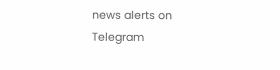news alerts on Telegram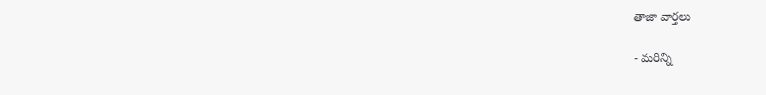తాజా వార్తలు

- మరిన్ని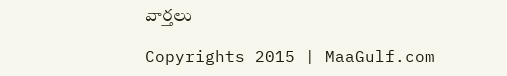వార్తలు

Copyrights 2015 | MaaGulf.com